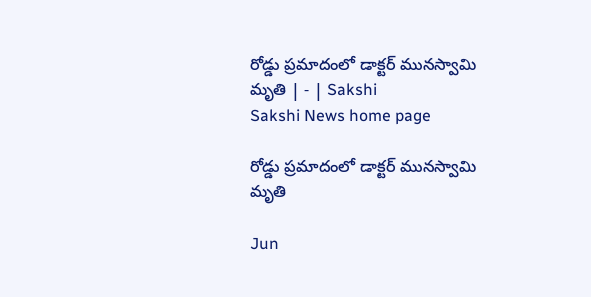రోడ్డు ప్రమాదంలో డాక్టర్‌ మునస్వామి మృతి | - | Sakshi
Sakshi News home page

రోడ్డు ప్రమాదంలో డాక్టర్‌ మునస్వామి మృతి

Jun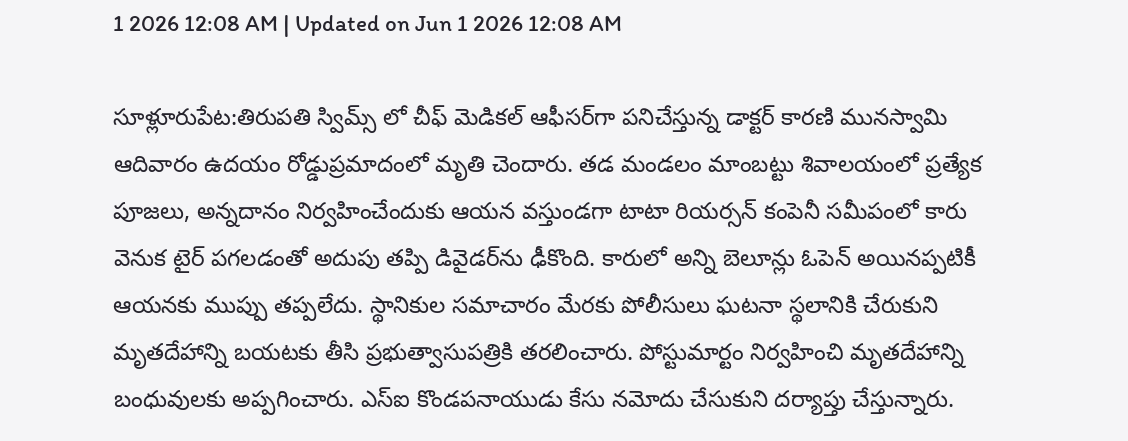1 2026 12:08 AM | Updated on Jun 1 2026 12:08 AM

సూళ్లూరుపేట:తిరుపతి స్విమ్స్‌ లో చీఫ్‌ మెడికల్‌ ఆఫీసర్‌గా పనిచేస్తున్న డాక్టర్‌ కారణి మునస్వామి ఆదివారం ఉదయం రోడ్డుప్రమాదంలో మృతి చెందారు. తడ మండలం మాంబట్టు శివాలయంలో ప్రత్యేక పూజలు, అన్నదానం నిర్వహించేందుకు ఆయన వస్తుండగా టాటా రియర్సన్‌ కంపెనీ సమీపంలో కారు వెనుక టైర్‌ పగలడంతో అదుపు తప్పి డివైడర్‌ను ఢీకొంది. కారులో అన్ని బెలూన్లు ఓపెన్‌ అయినప్పటికీ ఆయనకు ముప్పు తప్పలేదు. స్థానికుల సమాచారం మేరకు పోలీసులు ఘటనా స్థలానికి చేరుకుని మృతదేహాన్ని బయటకు తీసి ప్రభుత్వాసుపత్రికి తరలించారు. పోస్టుమార్టం నిర్వహించి మృతదేహాన్ని బంధువులకు అప్పగించారు. ఎస్‌ఐ కొండపనాయుడు కేసు నమోదు చేసుకుని దర్యాప్తు చేస్తున్నారు.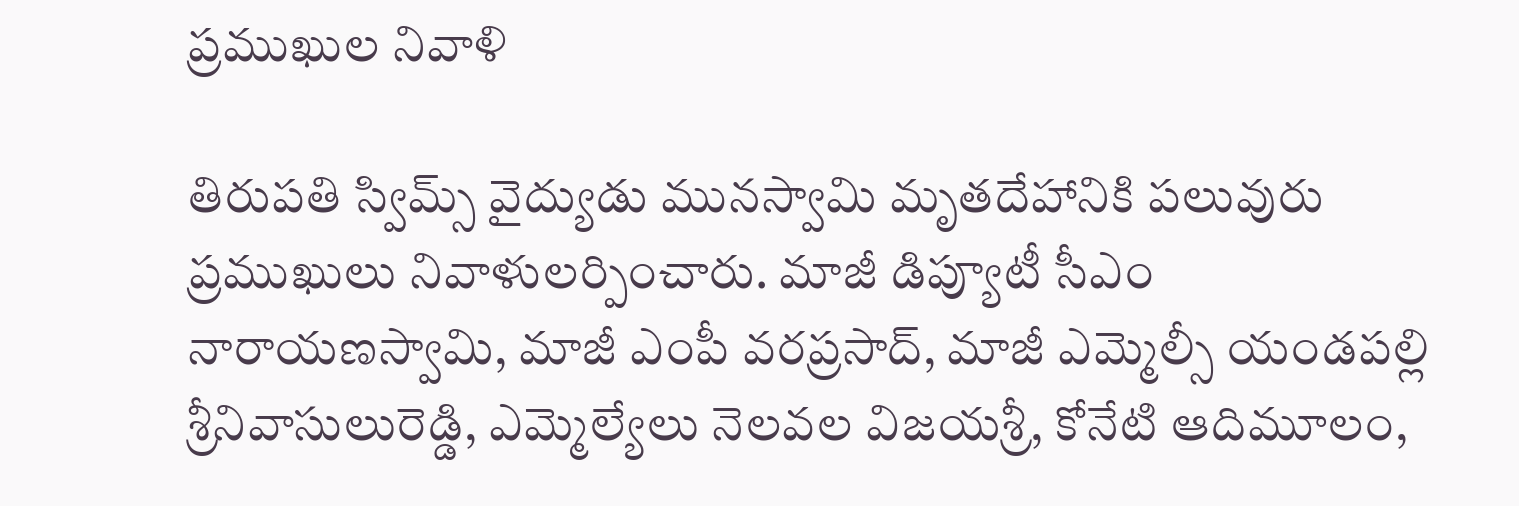ప్రముఖుల నివాళి

తిరుపతి స్విమ్స్‌ వైద్యుడు మునస్వామి మృతదేహానికి పలువురు ప్రముఖులు నివాళులర్పించారు. మాజీ డిప్యూటీ సీఎం నారాయణస్వామి, మాజీ ఎంపీ వరప్రసాద్‌, మాజీ ఎమ్మెల్సీ యండపల్లి శ్రీనివాసులురెడ్డి, ఎమ్మెల్యేలు నెలవల విజయశ్రీ, కోనేటి ఆదిమూలం,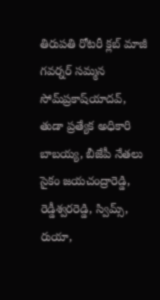తిరుపతి రోటరీ క్లబ్‌ మాజీ గవర్నర్‌ సమ్మన సోమ్‌ప్రకాష్‌యాదవ్‌, తుడా ప్రత్యేక అధికారి బాబయ్య, బీజేపీ నేతలు సైకం జయచంద్రారెడ్డి, రెడ్డీశ్వరరెడ్డి, స్విమ్స్‌, రుయా,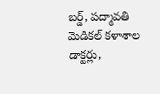బర్డ్‌, పద్మావతి మెడికల్‌ కళాశాల డాక్టర్లు,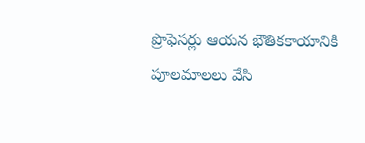ప్రొఫెసర్లు ఆయన భౌతికకాయానికి పూలమాలలు వేసి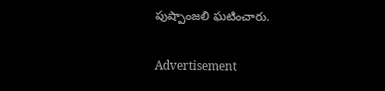పుష్పాంజలి ఘటించారు.

Advertisement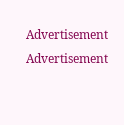Advertisement
Advertisement